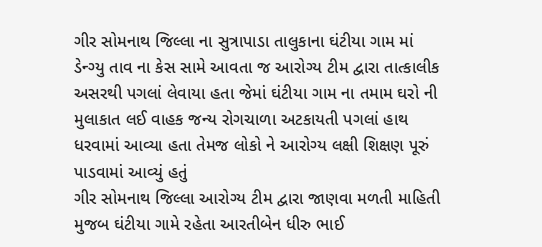ગીર સોમનાથ જિલ્લા ના સુત્રાપાડા તાલુકાના ઘંટીયા ગામ માં ડેન્ગ્યુ તાવ ના કેસ સામે આવતા જ આરોગ્ય ટીમ દ્વારા તાત્કાલીક અસરથી પગલાં લેવાયા હતા જેમાં ઘંટીયા ગામ ના તમામ ઘરો ની મુલાકાત લઈ વાહક જન્ય રોગચાળા અટકાયતી પગલાં હાથ ધરવામાં આવ્યા હતા તેમજ લોકો ને આરોગ્ય લક્ષી શિક્ષણ પૂરું પાડવામાં આવ્યું હતું
ગીર સોમનાથ જિલ્લા આરોગ્ય ટીમ દ્વારા જાણવા મળતી માહિતી મુજબ ઘંટીયા ગામે રહેતા આરતીબેન ધીરુ ભાઈ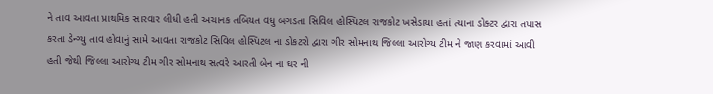ને તાવ આવતા પ્રાથમિક સારવાર લીધી હતી અચાનક તબિયત વધુ બગડતા સિવિલ હોસ્પિટલ રાજકોટ ખસેડાયા હતાં ત્યાના ડોક્ટર દ્વારા તપાસ કરતા ડેન્ગ્યુ તાવ હોવાનું સામે આવતા રાજકોટ સિવિલ હોસ્પિટલ ના ડોકટરો દ્વારા ગીર સોમનાથ જિલ્લા આરોગ્ય ટીમ ને જાણ કરવામાં આવી હતી જેથી જિલ્લા આરોગ્ય ટીમ ગીર સોમનાથ સત્વરે આરતી બેન ના ઘર ની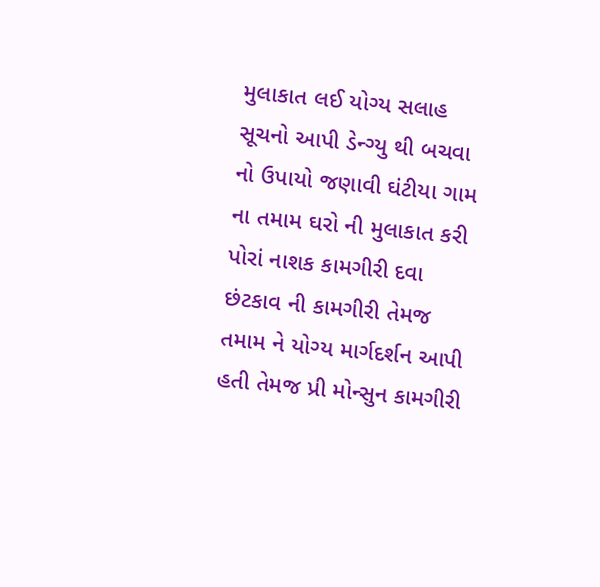મુલાકાત લઈ યોગ્ય સલાહ સૂચનો આપી ડેન્ગ્યુ થી બચવા નો ઉપાયો જણાવી ઘંટીયા ગામ ના તમામ ઘરો ની મુલાકાત કરી પોરાં નાશક કામગીરી દવા છંટકાવ ની કામગીરી તેમજ તમામ ને યોગ્ય માર્ગદર્શન આપી હતી તેમજ પ્રી મોન્સુન કામગીરી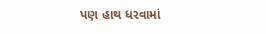પણ હાથ ધરવામાં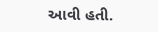આવી હતી.